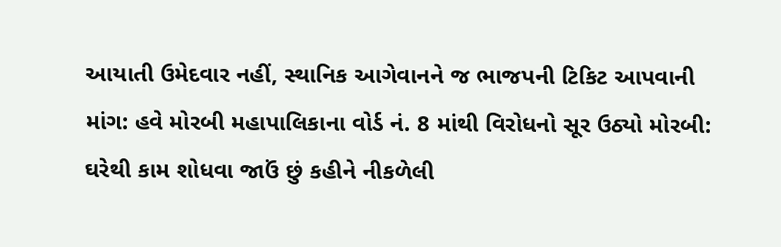આયાતી ઉમેદવાર નહીં, સ્થાનિક આગેવાનને જ ભાજપની ટિકિટ આપવાની માંગ: હવે મોરબી મહાપાલિકાના વોર્ડ નં. 8 માંથી વિરોધનો સૂર ઉઠ્યો મોરબી: ઘરેથી કામ શોધવા જાઉં છું કહીને નીકળેલી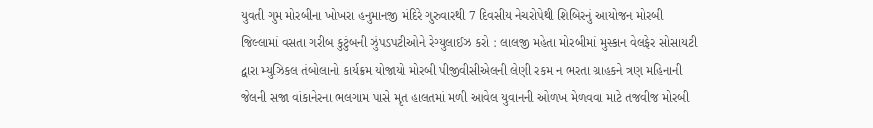યુવતી ગુમ મોરબીના ખોખરા હનુમાનજી મંદિરે ગુરુવારથી 7 દિવસીય નેચરોપેથી શિબિરનું આયોજન મોરબી જિલ્લામાં વસતા ગરીબ કુટુંબની ઝુંપડપટીઓને રેગ્યુલાઈઝ કરો : લાલજી મહેતા મોરબીમાં મુસ્કાન વેલફેર સોસાયટી દ્વારા મ્યુઝિકલ તંબોલાનો કાર્યક્રમ યોજાયો મોરબી પીજીવીસીએલની લેણી રકમ ન ભરતા ગ્રાહકને ત્રણ મહિનાની જેલની સજા વાંકાનેરના ભલગામ પાસે મૃત હાલતમાં મળી આવેલ યુવાનની ઓળખ મેળવવા માટે તજવીજ મોરબી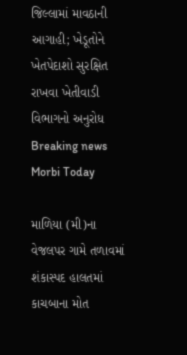જિલ્લામાં માવઠાની આગાહી; ખેડૂતોને ખેતપેદાશો સુરક્ષિત રાખવા ખેતીવાડી વિભાગનો અનુરોધ
Breaking news
Morbi Today

માળિયા (મી)ના વેજલપર ગામે તળાવમાં શંકાસ્પદ હાલતમાં કાચબાના મોત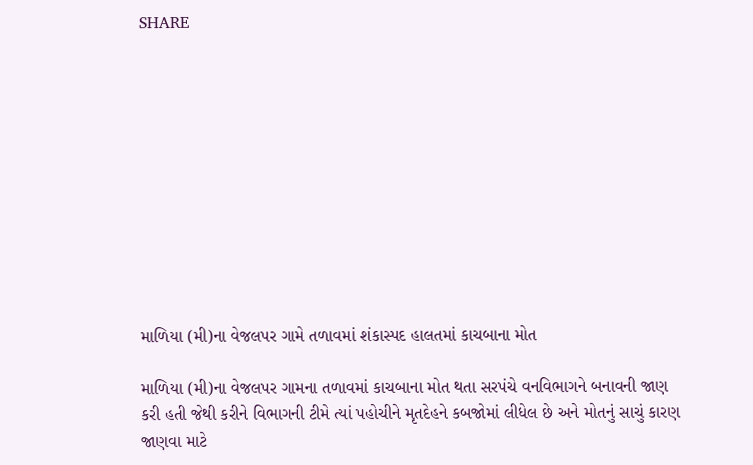SHARE











માળિયા (મી)ના વેજલપર ગામે તળાવમાં શંકાસ્પદ હાલતમાં કાચબાના મોત

માળિયા (મી)ના વેજલપર ગામના તળાવમાં કાચબાના મોત થતા સરપંચે વનવિભાગને બનાવની જાણ કરી હતી જેથી કરીને વિભાગની ટીમે ત્યાં પહોચીને મૃતદેહને કબજોમાં લીધેલ છે અને મોતનું સાચું કારણ જાણવા માટે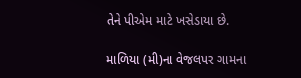તેને પીએમ માટે ખસેડાયા છે.

માળિયા (મી)ના વેજલપર ગામના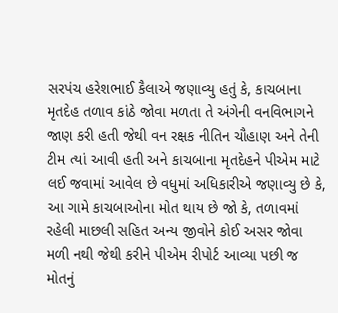સરપંચ હરેશભાઈ કૈલાએ જણાવ્યુ હતું કે, કાચબાના મૃતદેહ તળાવ કાંઠે જોવા મળતા તે અંગેની વનવિભાગને જાણ કરી હતી જેથી વન રક્ષક નીતિન ચૌહાણ અને તેની ટીમ ત્યાં આવી હતી અને કાચબાના મૃતદેહને પીએમ માટે લઈ જવામાં આવેલ છે વધુમાં અધિકારીએ જણાવ્યુ છે કે, આ ગામે કાચબાઓના મોત થાય છે જો કે, તળાવમાં રહેલી માછલી સહિત અન્ય જીવોને કોઈ અસર જોવા મળી નથી જેથી કરીને પીએમ રીપોર્ટ આવ્યા પછી જ મોતનું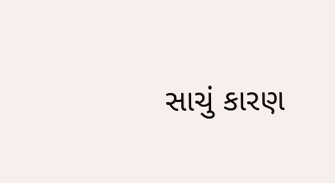સાચું કારણ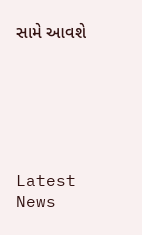સામે આવશે






Latest News